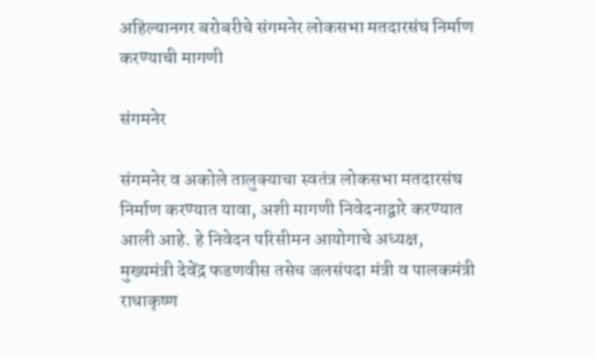अहिल्यानगर बरोबरीचे संगमनेर लोकसभा मतदारसंघ निर्माण करण्याची मागणी

संगमनेर

संगमनेर व अकोले तालुक्याचा स्वतंत्र लोकसभा मतदारसंघ निर्माण करण्यात यावा, अशी मागणी निवेदनाद्वारे करण्यात आली आहे. हे निवेदन परिसीमन आयोगाचे अध्यक्ष, मुख्यमंत्री देवेंद्र फडणवीस तसेच जलसंपदा मंत्री व पालकमंत्री राधाकृष्ण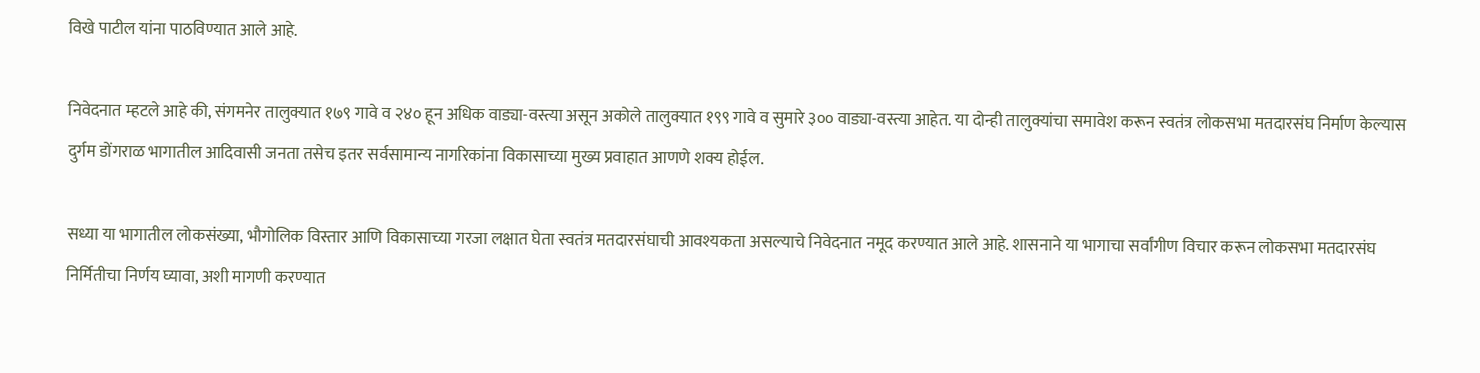विखे पाटील यांना पाठविण्यात आले आहे.

निवेदनात म्हटले आहे की, संगमनेर तालुक्यात १७९ गावे व २४० हून अधिक वाड्या-वस्त्या असून अकोले तालुक्यात १९९ गावे व सुमारे ३०० वाड्या-वस्त्या आहेत. या दोन्ही तालुक्यांचा समावेश करून स्वतंत्र लोकसभा मतदारसंघ निर्माण केल्यास दुर्गम डोंगराळ भागातील आदिवासी जनता तसेच इतर सर्वसामान्य नागरिकांना विकासाच्या मुख्य प्रवाहात आणणे शक्य होईल.

सध्या या भागातील लोकसंख्या, भौगोलिक विस्तार आणि विकासाच्या गरजा लक्षात घेता स्वतंत्र मतदारसंघाची आवश्यकता असल्याचे निवेदनात नमूद करण्यात आले आहे. शासनाने या भागाचा सर्वांगीण विचार करून लोकसभा मतदारसंघ निर्मितीचा निर्णय घ्यावा, अशी मागणी करण्यात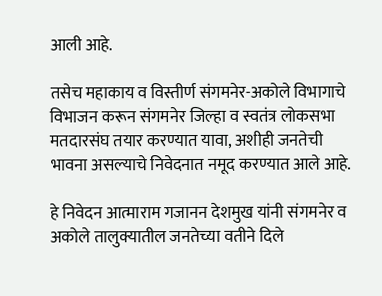आली आहे.

तसेच महाकाय व विस्तीर्ण संगमनेर-अकोले विभागाचे विभाजन करून संगमनेर जिल्हा व स्वतंत्र लोकसभा मतदारसंघ तयार करण्यात यावा, अशीही जनतेची भावना असल्याचे निवेदनात नमूद करण्यात आले आहे.

हे निवेदन आत्माराम गजानन देशमुख यांनी संगमनेर व अकोले तालुक्यातील जनतेच्या वतीने दिले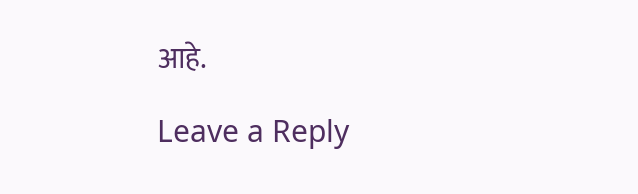आहे.

Leave a Reply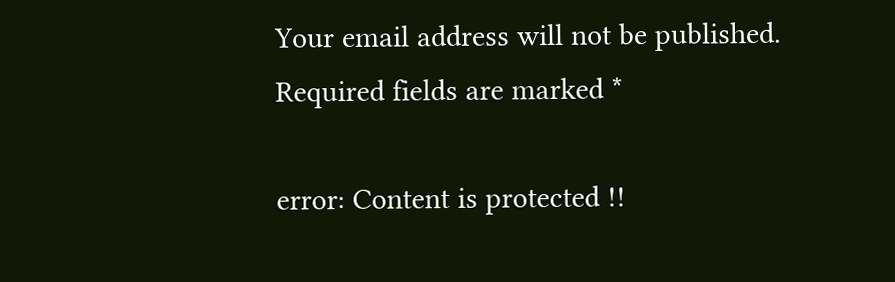Your email address will not be published. Required fields are marked *

error: Content is protected !!